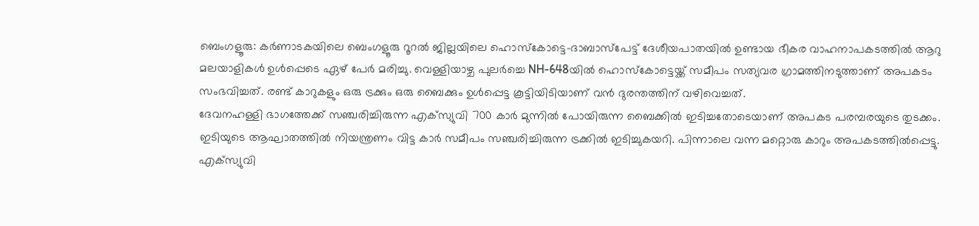ബെംഗളൂരു: കർണാടകയിലെ ബെംഗളൂരു റൂറൽ ജില്ലയിലെ ഹൊസ്കോട്ടെ–ദാബാസ്പേട്ട് ദേശീയപാതയിൽ ഉണ്ടായ ഭീകര വാഹനാപകടത്തിൽ ആറു മലയാളികൾ ഉൾപ്പെടെ ഏഴ് പേർ മരിച്ചു. വെള്ളിയാഴ്ച പുലർച്ചെ NH-648യിൽ ഹൊസ്കോട്ടെയ്ക്ക് സമീപം സത്യവര ഗ്രാമത്തിനടുത്താണ് അപകടം സംഭവിച്ചത്. രണ്ട് കാറുകളും ഒരു ട്രക്കും ഒരു ബൈക്കും ഉൾപ്പെട്ട കൂട്ടിയിടിയാണ് വൻ ദുരന്തത്തിന് വഴിവെച്ചത്.
ദേവനഹള്ളി ഭാഗത്തേക്ക് സഞ്ചരിച്ചിരുന്ന എക്സ്യുവി 700 കാർ മുന്നിൽ പോയിരുന്ന ബൈക്കിൽ ഇടിച്ചതോടെയാണ് അപകട പരമ്പരയുടെ തുടക്കം. ഇടിയുടെ ആഘാതത്തിൽ നിയന്ത്രണം വിട്ട കാർ സമീപം സഞ്ചരിച്ചിരുന്ന ട്രക്കിൽ ഇടിച്ചുകയറി. പിന്നാലെ വന്ന മറ്റൊരു കാറും അപകടത്തിൽപ്പെട്ടു.
എക്സ്യുവി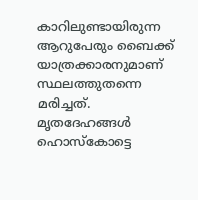കാറിലുണ്ടായിരുന്ന ആറുപേരും ബൈക്ക് യാത്രക്കാരനുമാണ് സ്ഥലത്തുതന്നെ മരിച്ചത്. മൃതദേഹങ്ങൾ ഹൊസ്കോട്ടെ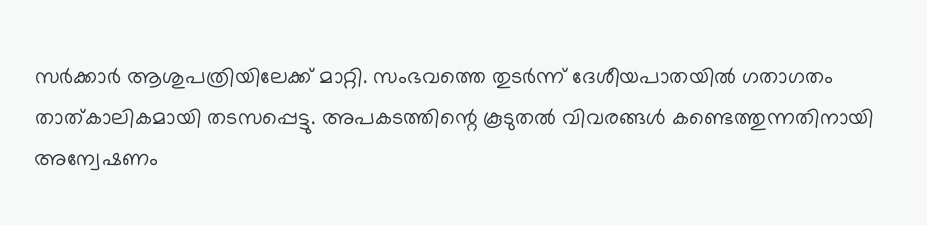സർക്കാർ ആശുപത്രിയിലേക്ക് മാറ്റി. സംഭവത്തെ തുടർന്ന് ദേശീയപാതയിൽ ഗതാഗതം താത്കാലികമായി തടസപ്പെട്ടു. അപകടത്തിന്റെ കൂടുതൽ വിവരങ്ങൾ കണ്ടെത്തുന്നതിനായി അന്വേഷണം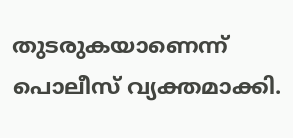തുടരുകയാണെന്ന് പൊലീസ് വ്യക്തമാക്കി.